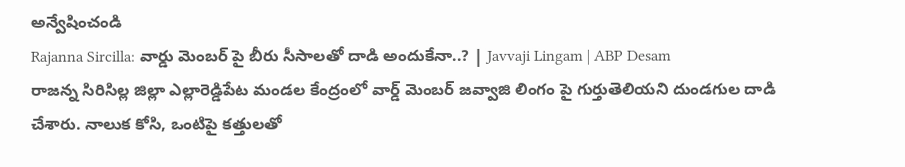అన్వేషించండి
Rajanna Sircilla: వార్డు మెంబర్ పై బీరు సీసాలతో దాడి అందుకేనా..? | Javvaji Lingam | ABP Desam
రాజన్న సిరిసిల్ల జిల్లా ఎల్లారెడ్డిపేట మండల కేంద్రంలో వార్డ్ మెంబర్ జవ్వాజి లింగం పై గుర్తుతెలియని దుండగుల దాడి చేశారు. నాలుక కోసి, ఒంటిపై కత్తులతో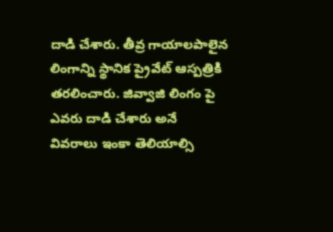దాడి చేశారు. తీవ్ర గాయాలపాలైన లింగాన్ని స్థానిక ప్రైవేట్ ఆస్పత్రికి తరలించారు. జివ్వాజి లింగం పై ఎవరు దాడి చేశారు అనే వివరాలు ఇంకా తెలియాల్సి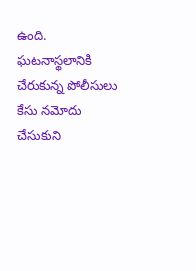ఉంది. ఘటనాస్థలానికి చేరుకున్న పోలీసులు కేసు నమోదు చేసుకుని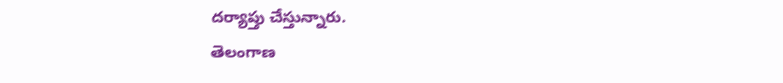దర్యాప్తు చేస్తున్నారు.
తెలంగాణ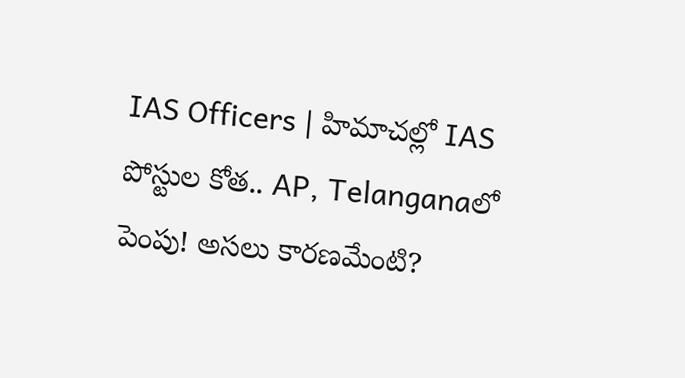IAS Officers | హిమాచల్లో IAS పోస్టుల కోత.. AP, Telanganaలో పెంపు! అసలు కారణమేంటి?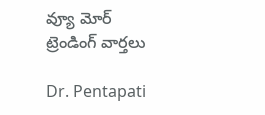వ్యూ మోర్
ట్రెండింగ్ వార్తలు

Dr. Pentapati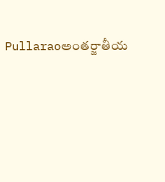Pullaraoఅంతర్జాతీయ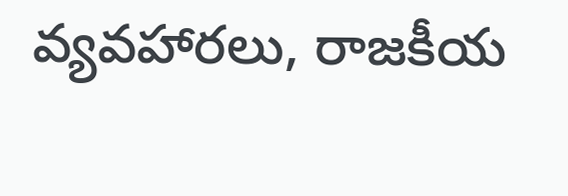వ్యవహారలు, రాజకీయ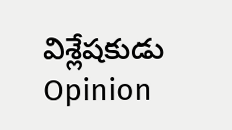విశ్లేషకుడు
Opinion